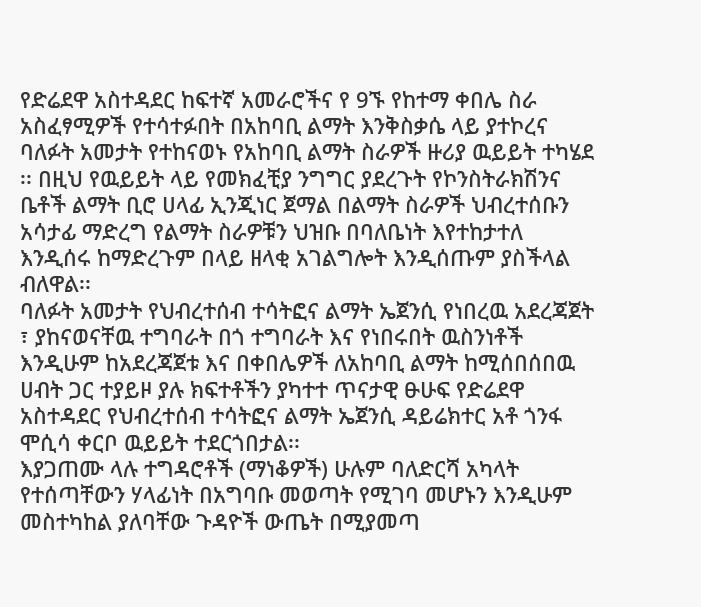የድሬደዋ አስተዳደር ከፍተኛ አመራሮችና የ 9ኙ የከተማ ቀበሌ ስራ አስፈፃሚዎች የተሳተፉበት በአከባቢ ልማት እንቅስቃሴ ላይ ያተኮረና ባለፉት አመታት የተከናወኑ የአከባቢ ልማት ስራዎች ዙሪያ ዉይይት ተካሄደ ፡፡ በዚህ የዉይይት ላይ የመክፈቺያ ንግግር ያደረጉት የኮንስትራክሽንና ቤቶች ልማት ቢሮ ሀላፊ ኢንጂነር ጀማል በልማት ስራዎች ህብረተሰቡን አሳታፊ ማድረግ የልማት ስራዎቹን ህዝቡ በባለቤነት እየተከታተለ እንዲሰሩ ከማድረጉም በላይ ዘላቂ አገልግሎት እንዲሰጡም ያስችላል ብለዋል፡፡
ባለፉት አመታት የህብረተሰብ ተሳትፎና ልማት ኤጀንሲ የነበረዉ አደረጃጀት ፣ ያከናወናቸዉ ተግባራት በጎ ተግባራት እና የነበሩበት ዉስንነቶች እንዲሁም ከአደረጃጀቱ እና በቀበሌዎች ለአከባቢ ልማት ከሚሰበሰበዉ ሀብት ጋር ተያይዞ ያሉ ክፍተቶችን ያካተተ ጥናታዊ ፁሁፍ የድሬደዋ አስተዳደር የህብረተሰብ ተሳትፎና ልማት ኤጀንሲ ዳይሬክተር አቶ ጎንፋ ሞሲሳ ቀርቦ ዉይይት ተደርጎበታል፡፡
እያጋጠሙ ላሉ ተግዳሮቶች (ማነቆዎች) ሁሉም ባለድርሻ አካላት የተሰጣቸውን ሃላፊነት በአግባቡ መወጣት የሚገባ መሆኑን እንዲሁም መስተካከል ያለባቸው ጉዳዮች ውጤት በሚያመጣ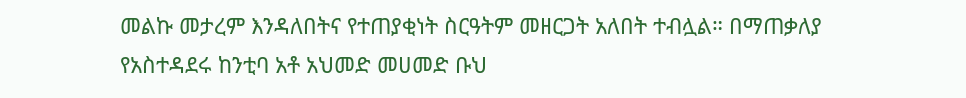መልኩ መታረም እንዳለበትና የተጠያቂነት ስርዓትም መዘርጋት አለበት ተብሏል። በማጠቃለያ የአስተዳደሩ ከንቲባ አቶ አህመድ መሀመድ ቡህ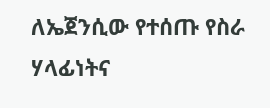ለኤጀንሲው የተሰጡ የስራ ሃላፊነትና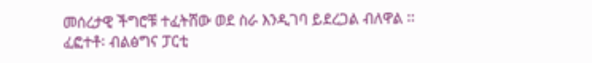መሰረታዊ ችግሮቹ ተፈትሸው ወደ ስራ እንዲገባ ይደረጋል ብለዋል ፡፡
ፈፎተቶ፡ ብልፅግና ፓርቲ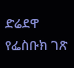ድሬደዋ የፌስቡክ ገጽ